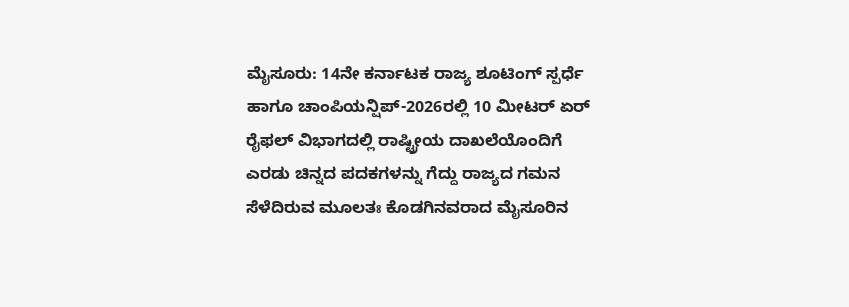ಮೈಸೂರು: 14ನೇ ಕರ್ನಾಟಕ ರಾಜ್ಯ ಶೂಟಿಂಗ್ ಸ್ಪರ್ಧೆ ಹಾಗೂ ಚಾಂಪಿಯನ್ಷಿಪ್-2026ರಲ್ಲಿ 10 ಮೀಟರ್ ಏರ್ ರೈಫಲ್ ವಿಭಾಗದಲ್ಲಿ ರಾಷ್ಟ್ರೀಯ ದಾಖಲೆಯೊಂದಿಗೆ ಎರಡು ಚಿನ್ನದ ಪದಕಗಳನ್ನು ಗೆದ್ದು ರಾಜ್ಯದ ಗಮನ ಸೆಳೆದಿರುವ ಮೂಲತಃ ಕೊಡಗಿನವರಾದ ಮೈಸೂರಿನ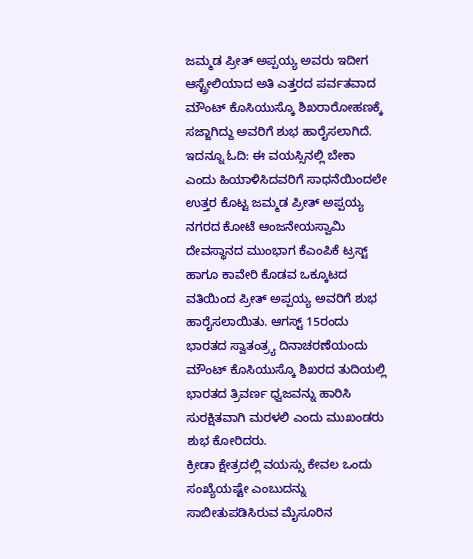ಜಮ್ಮಡ ಪ್ರೀತ್ ಅಪ್ಪಯ್ಯ ಅವರು ಇದೀಗ ಆಸ್ಟ್ರೇಲಿಯಾದ ಅತಿ ಎತ್ತರದ ಪರ್ವತವಾದ ಮೌಂಟ್ ಕೊಸಿಯುಸ್ಕೊ ಶಿಖರಾರೋಹಣಕ್ಕೆ ಸಜ್ಜಾಗಿದ್ದು ಅವರಿಗೆ ಶುಭ ಹಾರೈಸಲಾಗಿದೆ.
ಇದನ್ನೂ ಓದಿ: ಈ ವಯಸ್ಸಿನಲ್ಲಿ ಬೇಕಾ ಎಂದು ಹಿಯಾಳಿಸಿದವರಿಗೆ ಸಾಧನೆಯಿಂದಲೇ ಉತ್ತರ ಕೊಟ್ಟ ಜಮ್ಮಡ ಪ್ರೀತ್ ಅಪ್ಪಯ್ಯ
ನಗರದ ಕೋಟೆ ಆಂಜನೇಯಸ್ವಾಮಿ ದೇವಸ್ಥಾನದ ಮುಂಭಾಗ ಕೆಎಂಪಿಕೆ ಟ್ರಸ್ಟ್ ಹಾಗೂ ಕಾವೇರಿ ಕೊಡವ ಒಕ್ಕೂಟದ ವತಿಯಿಂದ ಪ್ರೀತ್ ಅಪ್ಪಯ್ಯ ಅವರಿಗೆ ಶುಭ ಹಾರೈಸಲಾಯಿತು. ಆಗಸ್ಟ್ 15ರಂದು ಭಾರತದ ಸ್ವಾತಂತ್ರ್ಯ ದಿನಾಚರಣೆಯಂದು ಮೌಂಟ್ ಕೊಸಿಯುಸ್ಕೊ ಶಿಖರದ ತುದಿಯಲ್ಲಿ ಭಾರತದ ತ್ರಿವರ್ಣ ಧ್ವಜವನ್ನು ಹಾರಿಸಿ ಸುರಕ್ಷಿತವಾಗಿ ಮರಳಲಿ ಎಂದು ಮುಖಂಡರು ಶುಭ ಕೋರಿದರು.
ಕ್ರೀಡಾ ಕ್ಷೇತ್ರದಲ್ಲಿ ವಯಸ್ಸು ಕೇವಲ ಒಂದು ಸಂಖ್ಯೆಯಷ್ಟೇ ಎಂಬುದನ್ನು ಸಾಬೀತುಪಡಿಸಿರುವ ಮೈಸೂರಿನ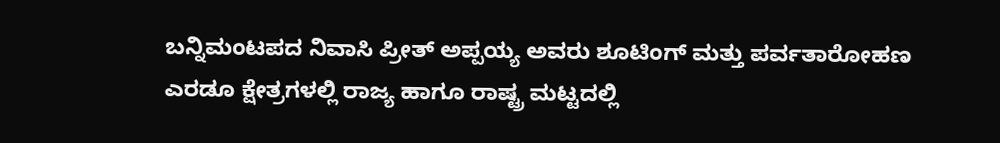ಬನ್ನಿಮಂಟಪದ ನಿವಾಸಿ ಪ್ರೀತ್ ಅಪ್ಪಯ್ಯ ಅವರು ಶೂಟಿಂಗ್ ಮತ್ತು ಪರ್ವತಾರೋಹಣ ಎರಡೂ ಕ್ಷೇತ್ರಗಳಲ್ಲಿ ರಾಜ್ಯ ಹಾಗೂ ರಾಷ್ಟ್ರ ಮಟ್ಟದಲ್ಲಿ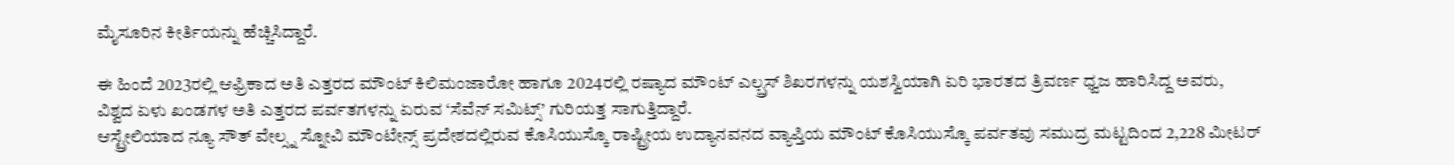ಮೈಸೂರಿನ ಕೀರ್ತಿಯನ್ನು ಹೆಚ್ಚಿಸಿದ್ದಾರೆ.

ಈ ಹಿಂದೆ 2023ರಲ್ಲಿ ಆಫ್ರಿಕಾದ ಅತಿ ಎತ್ತರದ ಮೌಂಟ್ ಕಿಲಿಮಂಜಾರೋ ಹಾಗೂ 2024ರಲ್ಲಿ ರಷ್ಯಾದ ಮೌಂಟ್ ಎಲ್ಬ್ರಸ್ ಶಿಖರಗಳನ್ನು ಯಶಸ್ವಿಯಾಗಿ ಏರಿ ಭಾರತದ ತ್ರಿವರ್ಣ ಧ್ವಜ ಹಾರಿಸಿದ್ದ ಅವರು, ವಿಶ್ವದ ಏಳು ಖಂಡಗಳ ಅತಿ ಎತ್ತರದ ಪರ್ವತಗಳನ್ನು ಏರುವ ‘ಸೆವೆನ್ ಸಮಿಟ್ಸ್’ ಗುರಿಯತ್ತ ಸಾಗುತ್ತಿದ್ದಾರೆ.
ಆಸ್ಟ್ರೇಲಿಯಾದ ನ್ಯೂ ಸೌತ್ ವೇಲ್ಸ್ನ ಸ್ನೋವಿ ಮೌಂಟೇನ್ಸ್ ಪ್ರದೇಶದಲ್ಲಿರುವ ಕೊಸಿಯುಸ್ಕೊ ರಾಷ್ಟ್ರೀಯ ಉದ್ಯಾನವನದ ವ್ಯಾಪ್ತಿಯ ಮೌಂಟ್ ಕೊಸಿಯುಸ್ಕೊ ಪರ್ವತವು ಸಮುದ್ರ ಮಟ್ಟದಿಂದ 2,228 ಮೀಟರ್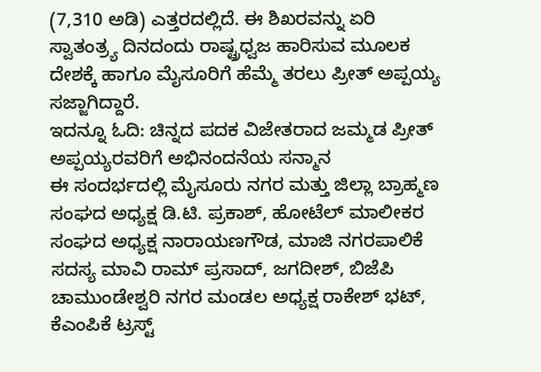(7,310 ಅಡಿ) ಎತ್ತರದಲ್ಲಿದೆ. ಈ ಶಿಖರವನ್ನು ಏರಿ ಸ್ವಾತಂತ್ರ್ಯ ದಿನದಂದು ರಾಷ್ಟ್ರಧ್ವಜ ಹಾರಿಸುವ ಮೂಲಕ ದೇಶಕ್ಕೆ ಹಾಗೂ ಮೈಸೂರಿಗೆ ಹೆಮ್ಮೆ ತರಲು ಪ್ರೀತ್ ಅಪ್ಪಯ್ಯ ಸಜ್ಜಾಗಿದ್ದಾರೆ.
ಇದನ್ನೂ ಓದಿ: ಚಿನ್ನದ ಪದಕ ವಿಜೇತರಾದ ಜಮ್ಮಡ ಪ್ರೀತ್ ಅಪ್ಪಯ್ಯರವರಿಗೆ ಅಭಿನಂದನೆಯ ಸನ್ಮಾನ
ಈ ಸಂದರ್ಭದಲ್ಲಿ ಮೈಸೂರು ನಗರ ಮತ್ತು ಜಿಲ್ಲಾ ಬ್ರಾಹ್ಮಣ ಸಂಘದ ಅಧ್ಯಕ್ಷ ಡಿ.ಟಿ. ಪ್ರಕಾಶ್, ಹೋಟೆಲ್ ಮಾಲೀಕರ ಸಂಘದ ಅಧ್ಯಕ್ಷ ನಾರಾಯಣಗೌಡ, ಮಾಜಿ ನಗರಪಾಲಿಕೆ ಸದಸ್ಯ ಮಾವಿ ರಾಮ್ ಪ್ರಸಾದ್, ಜಗದೀಶ್, ಬಿಜೆಪಿ ಚಾಮುಂಡೇಶ್ವರಿ ನಗರ ಮಂಡಲ ಅಧ್ಯಕ್ಷ ರಾಕೇಶ್ ಭಟ್, ಕೆಎಂಪಿಕೆ ಟ್ರಸ್ಟ್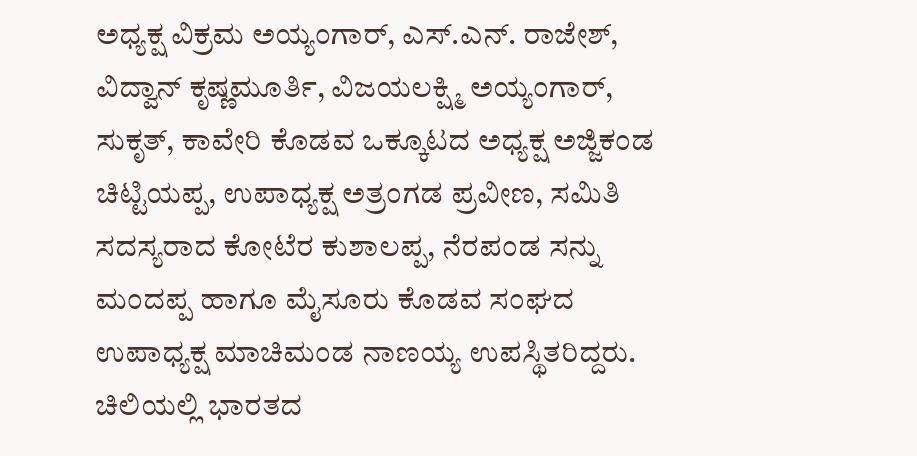ಅಧ್ಯಕ್ಷ ವಿಕ್ರಮ ಅಯ್ಯಂಗಾರ್, ಎಸ್.ಎನ್. ರಾಜೇಶ್, ವಿದ್ವಾನ್ ಕೃಷ್ಣಮೂರ್ತಿ, ವಿಜಯಲಕ್ಷ್ಮಿ ಅಯ್ಯಂಗಾರ್, ಸುಕೃತ್, ಕಾವೇರಿ ಕೊಡವ ಒಕ್ಕೂಟದ ಅಧ್ಯಕ್ಷ ಅಜ್ಜಿಕಂಡ ಚಿಟ್ಟಿಯಪ್ಪ, ಉಪಾಧ್ಯಕ್ಷ ಅತ್ರಂಗಡ ಪ್ರವೀಣ, ಸಮಿತಿ ಸದಸ್ಯರಾದ ಕೋಟೆರ ಕುಶಾಲಪ್ಪ, ನೆರಪಂಡ ಸನ್ನು ಮಂದಪ್ಪ ಹಾಗೂ ಮೈಸೂರು ಕೊಡವ ಸಂಘದ ಉಪಾಧ್ಯಕ್ಷ ಮಾಚಿಮಂಡ ನಾಣಯ್ಯ ಉಪಸ್ಥಿತರಿದ್ದರು.
ಚಿಲಿಯಲ್ಲಿ ಭಾರತದ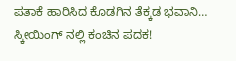ಪತಾಕೆ ಹಾರಿಸಿದ ಕೊಡಗಿನ ತೆಕ್ಕಡ ಭವಾನಿ… ಸ್ಕೀಯಿಂಗ್ ನಲ್ಲಿ ಕಂಚಿನ ಪದಕ!